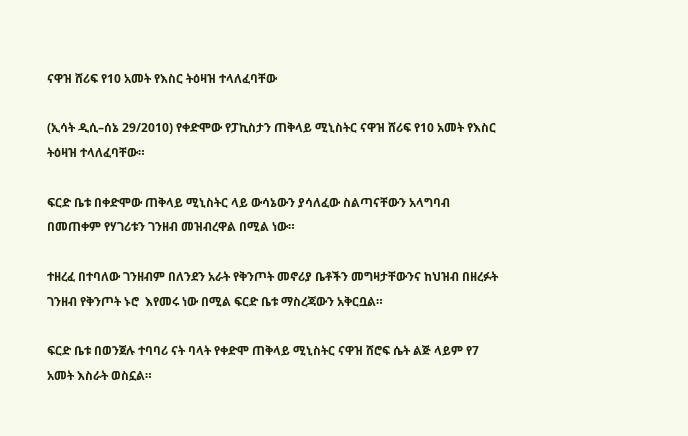ናዋዝ ሸሪፍ የ10 አመት የእስር ትዕዛዝ ተላለፈባቸው

(ኢሳት ዲሲ–ሰኔ 29/2010) የቀድሞው የፓኪስታን ጠቅላይ ሚኒስትር ናዋዝ ሸሪፍ የ10 አመት የእስር ትዕዛዝ ተላለፈባቸው።

ፍርድ ቤቱ በቀድሞው ጠቅላይ ሚኒስትር ላይ ውሳኔውን ያሳለፈው ስልጣናቸውን አላግባብ በመጠቀም የሃገሪቱን ገንዘብ መዝብረዋል በሚል ነው።

ተዘረፈ በተባለው ገንዘብም በለንደን አራት የቅንጦት መኖሪያ ቤቶችን መግዛታቸውንና ከህዝብ በዘረፉት ገንዘብ የቅንጦት ኑሮ  እየመሩ ነው በሚል ፍርድ ቤቱ ማስረጃውን አቅርቧል።

ፍርድ ቤቱ በወንጀሉ ተባባሪ ናት ባላት የቀድሞ ጠቅላይ ሚኒስትር ናዋዝ ሸሮፍ ሴት ልጅ ላይም የ7 አመት እስራት ወስኗል።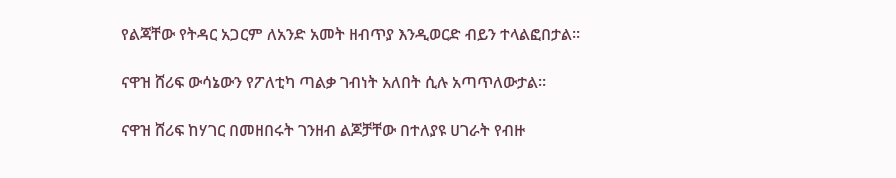የልጃቸው የትዳር አጋርም ለአንድ አመት ዘብጥያ እንዲወርድ ብይን ተላልፎበታል።

ናዋዝ ሸሪፍ ውሳኔውን የፖለቲካ ጣልቃ ገብነት አለበት ሲሉ አጣጥለውታል።

ናዋዝ ሸሪፍ ከሃገር በመዘበሩት ገንዘብ ልጆቻቸው በተለያዩ ሀገራት የብዙ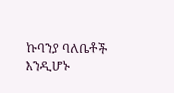ኩባንያ ባለቤቶች እንዲሆኑ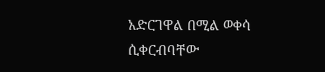አድርገዋል በሚል ወቀሳ ሲቀርብባቸው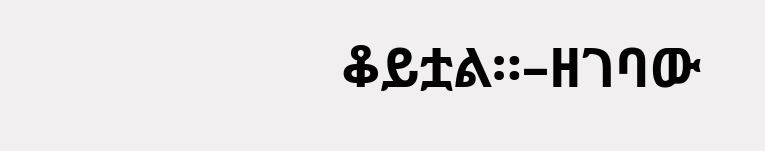ቆይቷል።–ዘገባው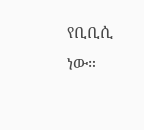የቢቢሲ ነው።